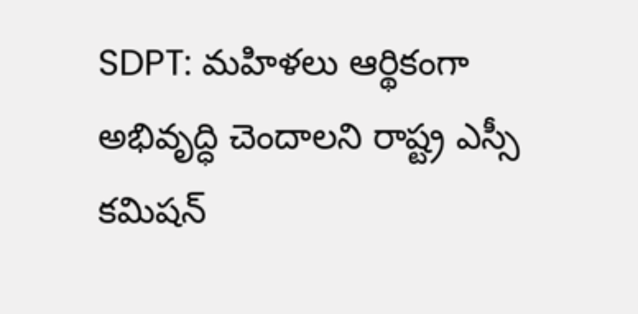SDPT: మహిళలు ఆర్థికంగా అభివృద్ధి చెందాలని రాష్ట్ర ఎస్సీ కమిషన్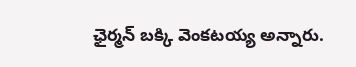ఛైర్మన్ బక్కి వెంకటయ్య అన్నారు.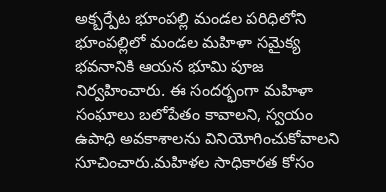అక్బర్పేట భూంపల్లి మండల పరిధిలోని భూంపల్లిలో మండల మహిళా సమైక్య భవనానికి ఆయన భూమి పూజ నిర్వహించారు. ఈ సందర్భంగా మహిళా సంఘాలు బలోపేతం కావాలని, స్వయం ఉపాధి అవకాశాలను వినియోగించుకోవాలని సూచించారు.మహిళల సాధికారత కోసం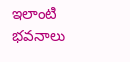ఇలాంటి భవనాలు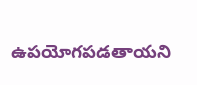ఉపయోగపడతాయని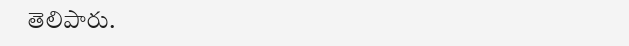తెలిపారు.